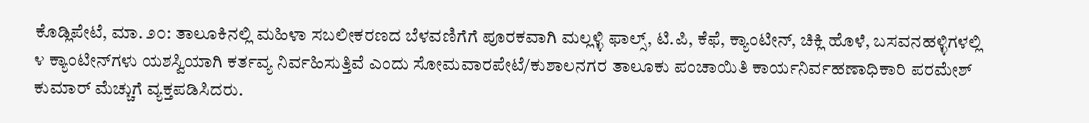ಕೊಡ್ಲಿಪೇಟೆ, ಮಾ. ೨೦: ತಾಲೂಕಿನಲ್ಲಿ ಮಹಿಳಾ ಸಬಲೀಕರಣದ ಬೆಳವಣಿಗೆಗೆ ಪೂರಕವಾಗಿ ಮಲ್ಲಳ್ಳಿ ಫಾಲ್ಸ್, ಟಿ.ಪಿ, ಕೆಫೆ, ಕ್ಯಾಂಟೀನ್, ಚಿಕ್ಲಿ ಹೊಳೆ, ಬಸವನಹಳ್ಳಿಗಳಲ್ಲಿ ೪ ಕ್ಯಾಂಟೀನ್‌ಗಳು ಯಶಸ್ವಿಯಾಗಿ ಕರ್ತವ್ಯ ನಿರ್ವಹಿಸುತ್ತಿವೆ ಎಂದು ಸೋಮವಾರಪೇಟೆ/ಕುಶಾಲನಗರ ತಾಲೂಕು ಪಂಚಾಯಿತಿ ಕಾರ್ಯನಿರ್ವಹಣಾಧಿಕಾರಿ ಪರಮೇಶ್ ಕುಮಾರ್ ಮೆಚ್ಚುಗೆ ವ್ಯಕ್ತಪಡಿಸಿದರು.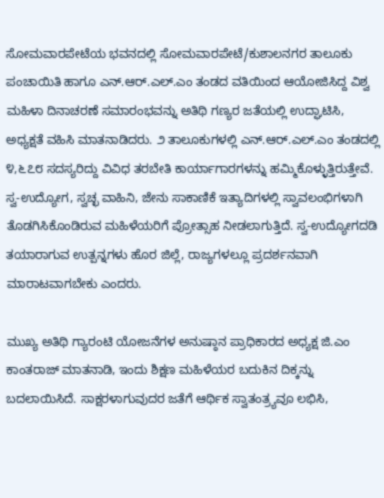ಸೋಮವಾರಪೇಟೆಯ ಭವನದಲ್ಲಿ ಸೋಮವಾರಪೇಟೆ/ಕುಶಾಲನಗರ ತಾಲೂಕು ಪಂಚಾಯಿತಿ ಹಾಗೂ ಎನ್.ಆರ್.ಎಲ್.ಎಂ ತಂಡದ ವತಿಯಿಂದ ಆಯೋಜಿಸಿದ್ದ ವಿಶ್ವ ಮಹಿಳಾ ದಿನಾಚರಣೆ ಸಮಾರಂಭವನ್ನು ಅತಿಥಿ ಗಣ್ಯರ ಜತೆಯಲ್ಲಿ ಉದ್ಘಾಟಿಸಿ, ಅಧ್ಯಕ್ಷತೆ ವಹಿಸಿ ಮಾತನಾಡಿದರು. ೨ ತಾಲೂಕುಗಳಲ್ಲಿ ಎನ್.ಆರ್.ಎಲ್.ಎಂ ತಂಡದಲ್ಲಿ ೪,೬೭೮ ಸದಸ್ಯರಿದ್ದು ವಿವಿಧ ತರಬೇತಿ ಕಾರ್ಯಾಗಾರಗಳನ್ನು ಹಮ್ಮಿಕೊಳ್ಳುತ್ತಿರುತ್ತೇವೆ. ಸ್ವ-ಉದ್ಯೋಗ, ಸ್ವಚ್ಛ ವಾಹಿನಿ, ಜೇನು ಸಾಕಾಣಿಕೆ ಇತ್ಯಾದಿಗಳಲ್ಲಿ ಸ್ವಾವಲಂಭಿಗಳಾಗಿ ತೊಡಗಿಸಿಕೊಂಡಿರುವ ಮಹಿಳೆಯರಿಗೆ ಪ್ರೋತ್ಸಾಹ ನೀಡಲಾಗುತ್ತಿದೆ. ಸ್ವ-ಉದ್ಯೋಗದಡಿ ತಯಾರಾಗುವ ಉತ್ಪನ್ನಗಳು ಹೊರ ಜಿಲ್ಲೆ, ರಾಜ್ಯಗಳಲ್ಲೂ ಪ್ರದರ್ಶನವಾಗಿ ಮಾರಾಟವಾಗಬೇಕು ಎಂದರು.

ಮುಖ್ಯ ಅತಿಥಿ ಗ್ಯಾರಂಟಿ ಯೋಜನೆಗಳ ಅನುಷ್ಠಾನ ಪ್ರಾಧಿಕಾರದ ಅಧ್ಯಕ್ಷ ಜಿ.ಎಂ ಕಾಂತರಾಜ್ ಮಾತನಾಡಿ, ಇಂದು ಶಿಕ್ಷಣ ಮಹಿಳೆಯರ ಬದುಕಿನ ದಿಕ್ಕನ್ನು ಬದಲಾಯಿಸಿದೆ. ಸಾಕ್ಷರಳಾಗುವುದರ ಜತೆಗೆ ಆರ್ಥಿಕ ಸ್ವಾತಂತ್ರ‍್ಯವೂ ಲಭಿಸಿ,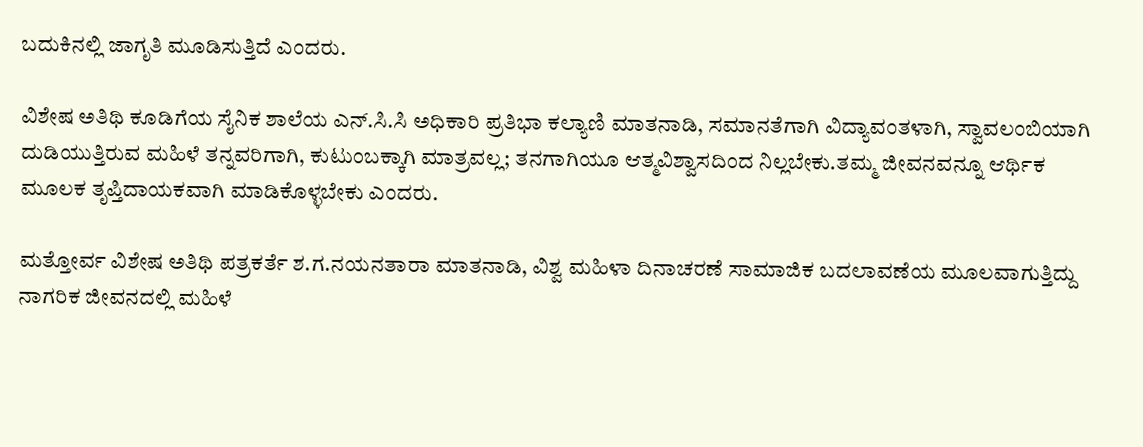ಬದುಕಿನಲ್ಲಿ ಜಾಗೃತಿ ಮೂಡಿಸುತ್ತಿದೆ ಎಂದರು.

ವಿಶೇಷ ಅತಿಥಿ ಕೂಡಿಗೆಯ ಸೈನಿಕ ಶಾಲೆಯ ಎನ್.ಸಿ.ಸಿ ಅಧಿಕಾರಿ ಪ್ರತಿಭಾ ಕಲ್ಯಾಣಿ ಮಾತನಾಡಿ, ಸಮಾನತೆಗಾಗಿ ವಿದ್ಯಾವಂತಳಾಗಿ, ಸ್ವಾವಲಂಬಿಯಾಗಿ ದುಡಿಯುತ್ತಿರುವ ಮಹಿಳೆ ತನ್ನವರಿಗಾಗಿ, ಕುಟುಂಬಕ್ಕಾಗಿ ಮಾತ್ರವಲ್ಲ; ತನಗಾಗಿಯೂ ಆತ್ಮವಿಶ್ವಾಸದಿಂದ ನಿಲ್ಲಬೇಕು.ತಮ್ಮ ಜೀವನವನ್ನೂ ಆರ್ಥಿಕ ಮೂಲಕ ತೃಪ್ತಿದಾಯಕವಾಗಿ ಮಾಡಿಕೊಳ್ಳಬೇಕು ಎಂದರು.

ಮತ್ತೋರ್ವ ವಿಶೇಷ ಅತಿಥಿ ಪತ್ರಕರ್ತೆ ಶ.ಗ.ನಯನತಾರಾ ಮಾತನಾಡಿ, ವಿಶ್ವ ಮಹಿಳಾ ದಿನಾಚರಣೆ ಸಾಮಾಜಿಕ ಬದಲಾವಣೆಯ ಮೂಲವಾಗುತ್ತಿದ್ದು ನಾಗರಿಕ ಜೀವನದಲ್ಲಿ ಮಹಿಳೆ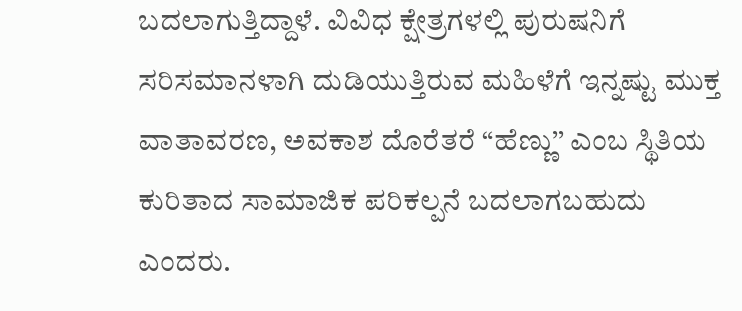ಬದಲಾಗುತ್ತಿದ್ದಾಳೆ. ವಿವಿಧ ಕ್ಷೇತ್ರಗಳಲ್ಲಿ ಪುರುಷನಿಗೆ ಸರಿಸಮಾನಳಾಗಿ ದುಡಿಯುತ್ತಿರುವ ಮಹಿಳೆಗೆ ಇನ್ನಷ್ಟು ಮುಕ್ತ ವಾತಾವರಣ, ಅವಕಾಶ ದೊರೆತರೆ “ಹೆಣ್ಣು’’ ಎಂಬ ಸ್ಥಿತಿಯ ಕುರಿತಾದ ಸಾಮಾಜಿಕ ಪರಿಕಲ್ಪನೆ ಬದಲಾಗಬಹುದು ಎಂದರು.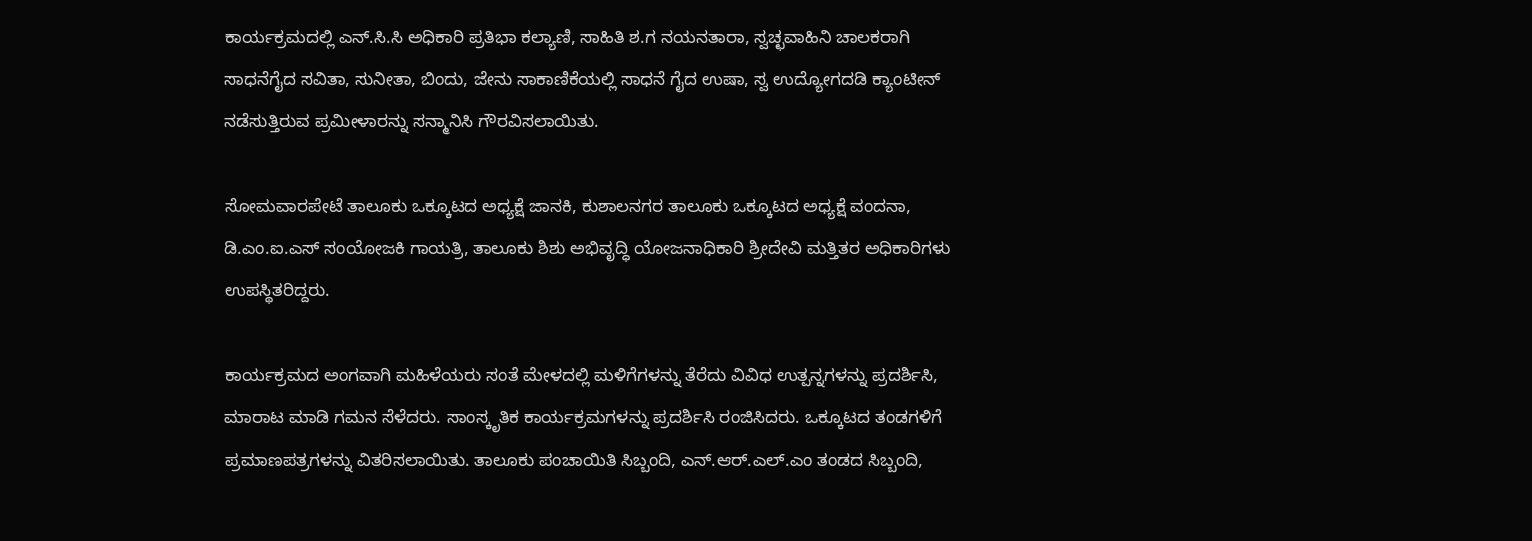ಕಾರ್ಯಕ್ರಮದಲ್ಲಿ ಎನ್.ಸಿ.ಸಿ ಅಧಿಕಾರಿ ಪ್ರತಿಭಾ ಕಲ್ಯಾಣಿ, ಸಾಹಿತಿ ಶ.ಗ ನಯನತಾರಾ, ಸ್ವಚ್ಛವಾಹಿನಿ ಚಾಲಕರಾಗಿ ಸಾಧನೆಗೈದ ಸವಿತಾ, ಸುನೀತಾ, ಬಿಂದು, ಜೇನು ಸಾಕಾಣಿಕೆಯಲ್ಲಿ ಸಾಧನೆ ಗೈದ ಉಷಾ, ಸ್ವ ಉದ್ಯೋಗದಡಿ ಕ್ಯಾಂಟೀನ್ ನಡೆಸುತ್ತಿರುವ ಪ್ರಮೀಳಾರನ್ನು ಸನ್ಮಾನಿಸಿ ಗೌರವಿಸಲಾಯಿತು.

ಸೋಮವಾರಪೇಟೆ ತಾಲೂಕು ಒಕ್ಕೂಟದ ಅಧ್ಯಕ್ಷೆ ಜಾನಕಿ, ಕುಶಾಲನಗರ ತಾಲೂಕು ಒಕ್ಕೂಟದ ಅಧ್ಯಕ್ಷೆ ವಂದನಾ, ಡಿ.ಎಂ.ಐ.ಎಸ್ ಸಂಯೋಜಕಿ ಗಾಯತ್ರಿ, ತಾಲೂಕು ಶಿಶು ಅಭಿವೃದ್ಧಿ ಯೋಜನಾಧಿಕಾರಿ ಶ್ರೀದೇವಿ ಮತ್ತಿತರ ಅಧಿಕಾರಿಗಳು ಉಪಸ್ಥಿತರಿದ್ದರು.

ಕಾರ್ಯಕ್ರಮದ ಅಂಗವಾಗಿ ಮಹಿಳೆಯರು ಸಂತೆ ಮೇಳದಲ್ಲಿ ಮಳಿಗೆಗಳನ್ನು ತೆರೆದು ವಿವಿಧ ಉತ್ಪನ್ನಗಳನ್ನು ಪ್ರದರ್ಶಿಸಿ, ಮಾರಾಟ ಮಾಡಿ ಗಮನ ಸೆಳೆದರು. ಸಾಂಸ್ಕೃತಿಕ ಕಾರ್ಯಕ್ರಮಗಳನ್ನು ಪ್ರದರ್ಶಿಸಿ ರಂಜಿಸಿದರು. ಒಕ್ಕೂಟದ ತಂಡಗಳಿಗೆ ಪ್ರಮಾಣಪತ್ರಗಳನ್ನು ವಿತರಿಸಲಾಯಿತು. ತಾಲೂಕು ಪಂಚಾಯಿತಿ ಸಿಬ್ಬಂದಿ, ಎನ್.ಆರ್.ಎಲ್.ಎಂ ತಂಡದ ಸಿಬ್ಬಂದಿ,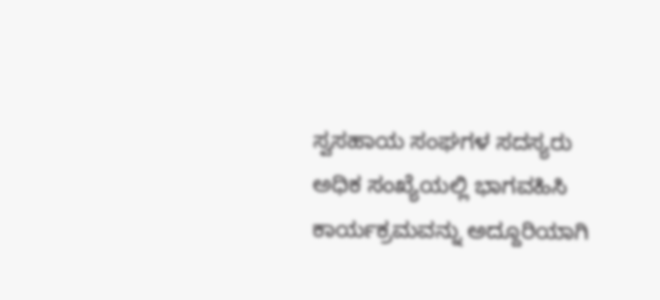ಸ್ವಸಹಾಯ ಸಂಘಗಳ ಸದಸ್ಯರು ಅಧಿಕ ಸಂಖ್ಯೆಯಲ್ಲಿ ಭಾಗವಹಿಸಿ ಕಾರ್ಯಕ್ರಮವನ್ನು ಅದ್ದೂರಿಯಾಗಿ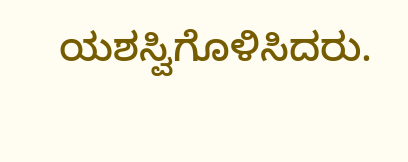ಯಶಸ್ವಿಗೊಳಿಸಿದರು.